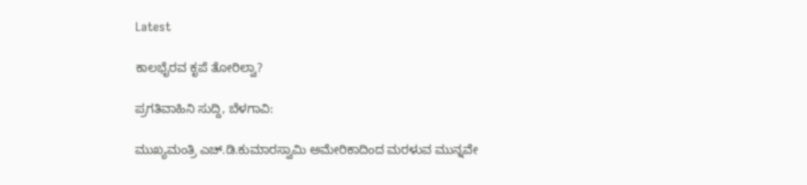Latest

ಕಾಲಭೈರವ ಕೃಪೆ ತೋರಿಲ್ವಾ?

ಪ್ರಗತಿವಾಹಿನಿ ಸುದ್ದಿ, ಬೆಳಗಾವಿ:

ಮುಖ್ಯಮಂತ್ರಿ ಎಚ್.ಡಿ.ಕುಮಾರಸ್ವಾಮಿ ಅಮೇರಿಕಾದಿಂದ ಮರಳುವ ಮುನ್ನವೇ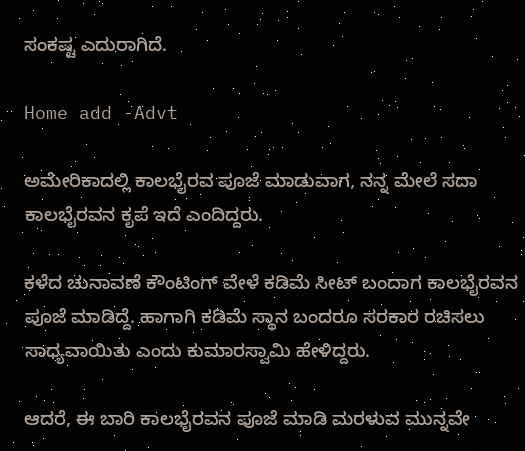ಸಂಕಷ್ಟ ಎದುರಾಗಿದೆ.

Home add -Advt

ಅಮೇರಿಕಾದಲ್ಲಿ ಕಾಲಭೈರವ ಪೂಜೆ ಮಾಡುವಾಗ, ನನ್ನ ಮೇಲೆ ಸದಾ ಕಾಲಭೈರವನ ಕೃಪೆ ಇದೆ ಎಂದಿದ್ದರು.

ಕಳೆದ ಚುನಾವಣೆ ಕೌಂಟಿಂಗ್ ವೇಳೆ ಕಡಿಮೆ ಸೀಟ್ ಬಂದಾಗ‌ ಕಾಲಭೈರವನ ಪೂಜೆ ಮಾಡಿದ್ದೆ. ಹಾಗಾಗಿ ಕಡಿಮೆ ಸ್ಥಾನ ಬಂದರೂ ಸರಕಾರ ರಚಿಸಲು ಸಾಧ್ಯವಾಯಿತು ಎಂದು ಕುಮಾರಸ್ವಾಮಿ ಹೇಳಿದ್ದರು.

ಆದರೆ, ಈ ಬಾರಿ ಕಾಲಭೈರವನ ಪೂಜೆ ಮಾಡಿ ಮರಳುವ ಮುನ್ನವೇ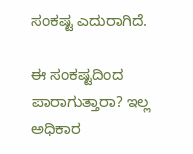ಸಂಕಷ್ಟ ಎದುರಾಗಿದೆ.

ಈ ಸಂಕಷ್ಟದಿಂದ ಪಾರಾಗುತ್ತಾರಾ? ಇಲ್ಲ ಅಧಿಕಾರ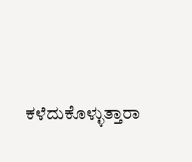ಕಳೆದುಕೊಳ್ಳುತ್ತಾರಾ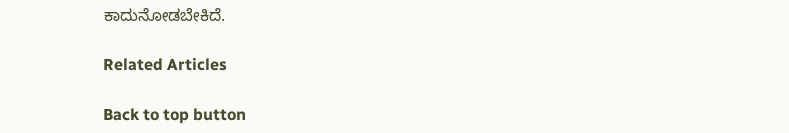ಕಾದುನೋಡಬೇಕಿದೆ.

Related Articles

Back to top button